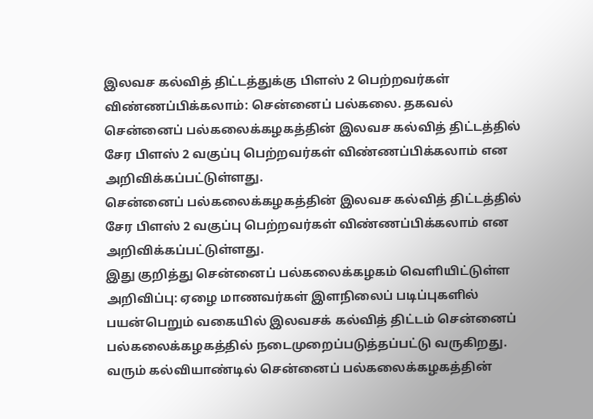இலவச கல்வித் திட்டத்துக்கு பிளஸ் 2 பெற்றவர்கள் விண்ணப்பிக்கலாம்: சென்னைப் பல்கலை. தகவல்
சென்னைப் பல்கலைக்கழகத்தின் இலவச கல்வித் திட்டத்தில் சேர பிளஸ் 2 வகுப்பு பெற்றவர்கள் விண்ணப்பிக்கலாம் என அறிவிக்கப்பட்டுள்ளது.
சென்னைப் பல்கலைக்கழகத்தின் இலவச கல்வித் திட்டத்தில் சேர பிளஸ் 2 வகுப்பு பெற்றவர்கள் விண்ணப்பிக்கலாம் என அறிவிக்கப்பட்டுள்ளது.
இது குறித்து சென்னைப் பல்கலைக்கழகம் வெளியிட்டுள்ள அறிவிப்பு: ஏழை மாணவர்கள் இளநிலைப் படிப்புகளில் பயன்பெறும் வகையில் இலவசக் கல்வித் திட்டம் சென்னைப் பல்கலைக்கழகத்தில் நடைமுறைப்படுத்தப்பட்டு வருகிறது. வரும் கல்வியாண்டில் சென்னைப் பல்கலைக்கழகத்தின்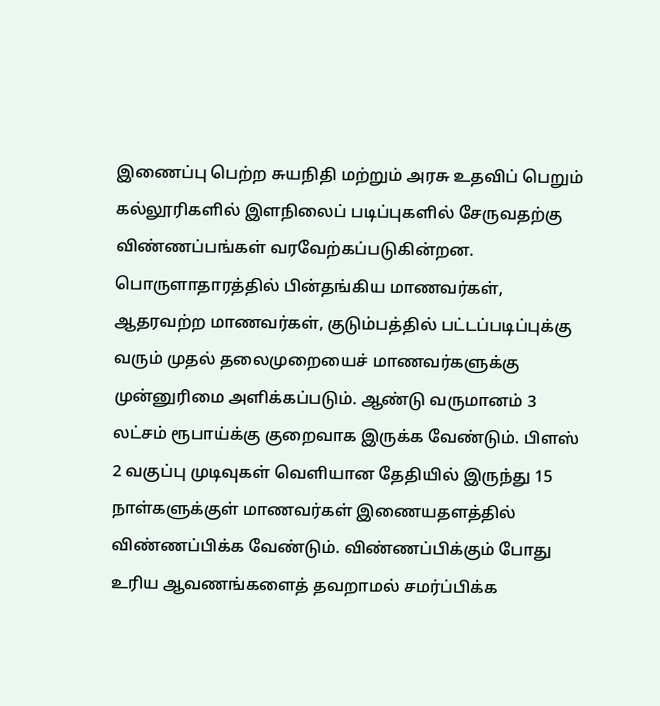இணைப்பு பெற்ற சுயநிதி மற்றும் அரசு உதவிப் பெறும் கல்லூரிகளில் இளநிலைப் படிப்புகளில் சேருவதற்கு விண்ணப்பங்கள் வரவேற்கப்படுகின்றன.
பொருளாதாரத்தில் பின்தங்கிய மாணவர்கள், ஆதரவற்ற மாணவர்கள், குடும்பத்தில் பட்டப்படிப்புக்கு வரும் முதல் தலைமுறையைச் மாணவர்களுக்கு முன்னுரிமை அளிக்கப்படும். ஆண்டு வருமானம் 3 லட்சம் ரூபாய்க்கு குறைவாக இருக்க வேண்டும். பிளஸ் 2 வகுப்பு முடிவுகள் வெளியான தேதியில் இருந்து 15 நாள்களுக்குள் மாணவர்கள் இணையதளத்தில் விண்ணப்பிக்க வேண்டும். விண்ணப்பிக்கும் போது உரிய ஆவணங்களைத் தவறாமல் சமர்ப்பிக்க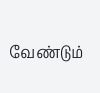வேண்டும்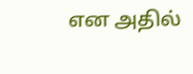என அதில்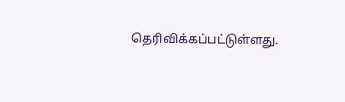தெரிவிக்கப்பட்டுள்ளது.